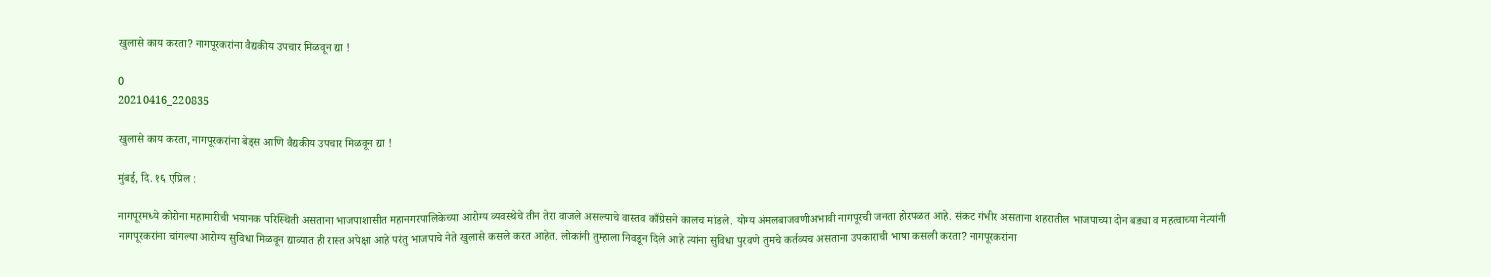खुलासे काय करता? नागपूरकरांना वैद्यकीय उपचार मिळवून द्या !

0
20210416_220835

खुलासे काय करता, नागपूरकरांना बेड्स आणि वैद्यकीय उपचार मिळवून द्या !

मुंबई, दि. १६ एप्रिल :

नागपूरमध्ये कोरोना महामारीची भयानक परिस्थिती असताना भाजपाशासीत महानगरपालिकेच्या आरोग्य व्यवस्थेचे तीन तेरा वाजले असल्याचे वास्तव काँग्रेसने कालच मांडले. योग्य अंमलबाजवणीअभावी नागपूरची जनता होरपळत आहे. संकट गंभीर असताना शहरातील भाजपाच्या दोन बड्या व महत्वाच्या नेत्यांनी नागपूरकरांना चांगल्या आरोग्य सुविधा मिळवून द्याव्यात ही रास्त अपेक्षा आहे परंतु भाजपाचे नेते खुलासे कसले करत आहेत. लोकांनी तुम्हाला निवडून दिले आहे त्यांना सुविधा पुरवणे तुमचे कर्तव्यच असताना उपकाराची भाषा कसली करता? नागपूरकरांना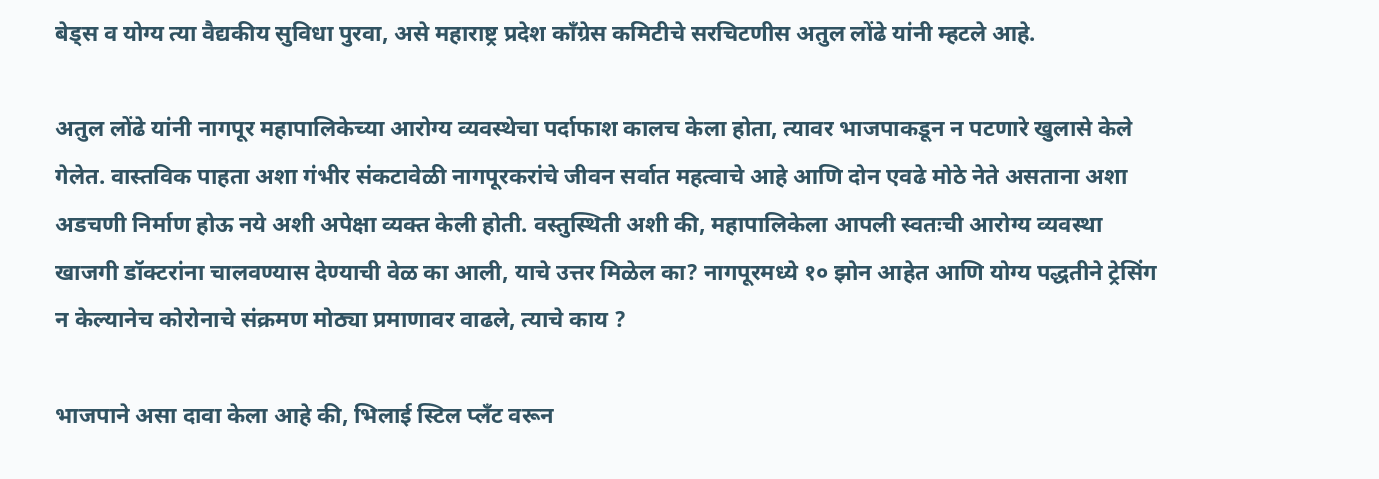बेड्स व योग्य त्या वैद्यकीय सुविधा पुरवा, असे महाराष्ट्र प्रदेश काँग्रेस कमिटीचे सरचिटणीस अतुल लोंढे यांनी म्हटले आहे.

अतुल लोंढे यांनी नागपूर महापालिकेच्या आरोग्य व्यवस्थेचा पर्दाफाश कालच केला होता, त्यावर भाजपाकडून न पटणारे खुलासे केले गेलेत. वास्तविक पाहता अशा गंभीर संकटावेळी नागपूरकरांचे जीवन सर्वात महत्वाचे आहे आणि दोन एवढे मोठे नेते असताना अशा अडचणी निर्माण होऊ नये अशी अपेक्षा व्यक्त केली होती. वस्तुस्थिती अशी की, महापालिकेला आपली स्वतःची आरोग्य व्यवस्था खाजगी डॉक्टरांना चालवण्यास देण्याची वेळ का आली, याचे उत्तर मिळेल का? नागपूरमध्ये १० झोन आहेत आणि योग्य पद्धतीने ट्रेसिंग न केल्यानेच कोरोनाचे संक्रमण मोठ्या प्रमाणावर वाढले, त्याचे काय ?

भाजपाने असा दावा केला आहे की, भिलाई स्टिल प्लॅंट वरून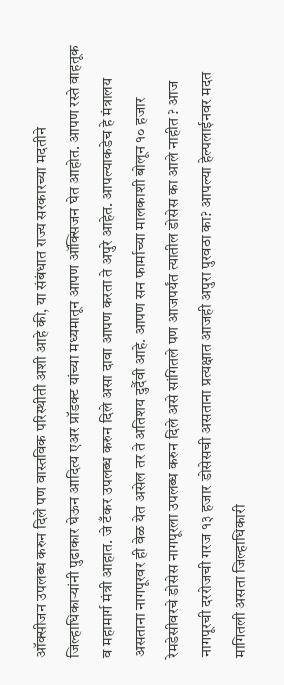ऑक्सीजन उपलब्ध करुन दिले पण वास्तविक परिस्थीती अशी आहे की, या संबंधात राज्य सरकारच्या मदतीने जिल्हाधिकाऱ्यांनी पुढाकार घेऊन आदित्य एअर प्रॉडक्ट यांच्या मध्यमातून आपण ऑक्सिजन घेत आहोत. आपण रस्ते वाहतूक व महामार्ग मंत्री आहात. जे टँकर उपलब्ध करुन दिले असा दावा आपण करता ते अपुरे आहेत. आपल्याकडेच हे मंत्रालय असताना नागपूरवर ही वेळ येत असेल तर ते अतिशय दुर्दैवी आहे. आपण सन फार्माच्या मालकाशी बोलून १० हजार रेमडेसीवरचे डोसेस नागपूरला उपलब्ध करुन दिले असे सांगितले पण आजपर्यंत त्यातील डोसेस का आले नाहीत ? आज नागपूरची दररोजची गरज १३ हजार डोसेसची असताना प्रत्यक्षात आजही अपुरा पुरवठा का? आपल्या हेल्पलाईनवर मदत मागितली असता जिल्हाधिकारी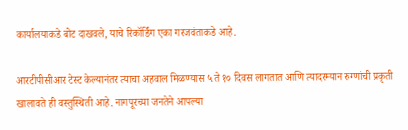कार्यालयाकडे बोट दाखवले, याचे रिकॉर्डिंग एका गरजवंताकडे आहे.

आरटीपीसीआर टेस्ट केल्यानंतर त्याचा अहवाल मिळण्यास ५ ते १० दिवस लागतात आणि त्यादरम्यान रुग्णांची प्रकृती खालावते ही वस्तुस्थिती आहे. नागपूरच्या जनतेने आपल्या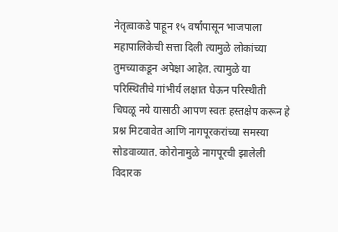नेतृत्वाकडे पाहून १५ वर्षांपासून भाजपाला महापालिकेची सत्ता दिली त्यामुळे लोकांच्या तुमच्याकडून अपेक्षा आहेत. त्यामुळे या परिस्थितीचे गांभीर्य लक्षात घेऊन परिस्थीती चिघळू नये यासाठी आपण स्वतः हस्तक्षेप करून हे प्रश्न मिटवावेत आणि नागपूरकरांच्या समस्या सोडवाव्यात. कोरोनामुळे नागपूरची झालेली विदारक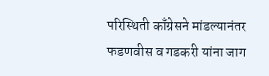परिस्थिती काँग्रेसने मांडल्यानंतर फडणवीस व गडकरी यांना जाग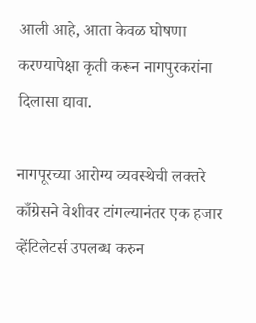आली आहे, आता केवळ घोषणा करण्यापेक्षा कृती करून नागपुरकरांना दिलासा द्यावा.

नागपूरच्या आरोग्य व्यवस्थेची लक्तरे काँग्रेसने वेशीवर टांगल्यानंतर एक हजार व्हेंटिलेटर्स उपलब्ध करुन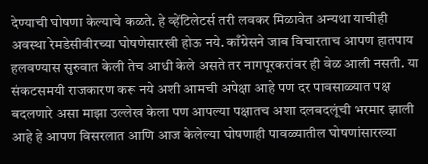देण्याची घोषणा केल्याचे कळते. हे व्हेंटिलेटर्स तरी लवकर मिळावेत अन्यथा याचीही अवस्था रेमडेसीवीरच्या घोषणेसारखी होऊ नये. काँग्रेसने जाब विचारताच आपण हातपाय हलवण्यास सुरुवात केली तेच आधी केले असते तर नागपूरकरांवर ही वेळ आली नसती. या संकटसमयी राजकारण करू नये अशी आमची अपेक्षा आहे पण दर पावसाळ्यात पक्ष बदलणारे असा माझा उल्लेख केला पण आपल्या पक्षातच अशा दलबदलूंची भरमार झाली आहे हे आपण विसरलात आणि आज केलेल्या घोषणाही पावळ्यातील घोषणांसारख्या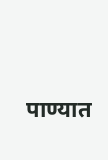पाण्यात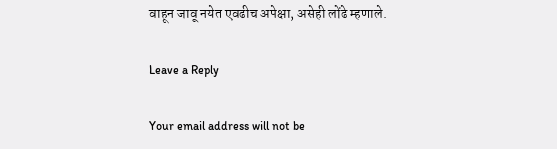वाहून जावू नयेत एवढीच अपेक्षा, असेही लोंढे म्हणाले.

Leave a Reply

Your email address will not be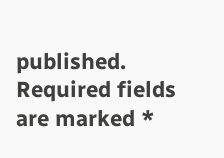published. Required fields are marked *